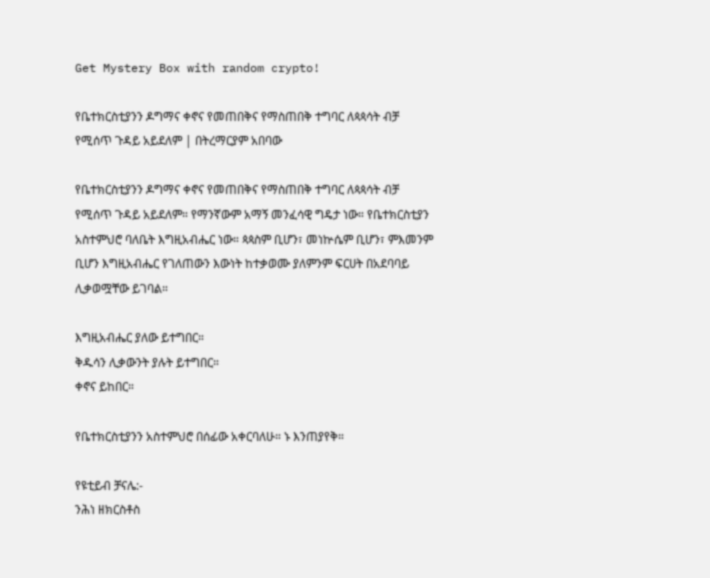Get Mystery Box with random crypto!

የቤተክርስቲያንን ዶግማና ቀኖና የመጠበቅና የማስጠበቅ ተግባር ለጳጳሳት ብቻ የሚሰጥ ጉዳይ አይደለም | በትረማርያም አበባው

የቤተክርስቲያንን ዶግማና ቀኖና የመጠበቅና የማስጠበቅ ተግባር ለጳጳሳት ብቻ የሚሰጥ ጉዳይ አይደለም። የማንኛውም አማኝ መንፈሳዊ ግዴታ ነው። የቤተክርስቲያን አስተምህሮ ባለቤት እግዚአብሔር ነው። ጳጳስም ቢሆን፣ መነኵሴም ቢሆን፣ ምእመንም ቢሆን እግዚአብሔር የገለጠውን እውነት ከተቃወሙ ያለምንም ፍርሀት በአደባባይ ሊቃወሟቸው ይገባል።

እግዚአብሔር ያለው ይተግበር።
ቅዱሳን ሊቃውንት ያሉት ይተግበር።
ቀኖና ይከበር።

የቤተክርስቲያንን አስተምህሮ በሰፊው አቀርባለሁ። ኑ እንጠያየቅ።

የዩቲይብ ቻናሌ:-
ንሕነ ዘክርስቶስ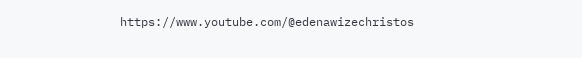https://www.youtube.com/@edenawizechristos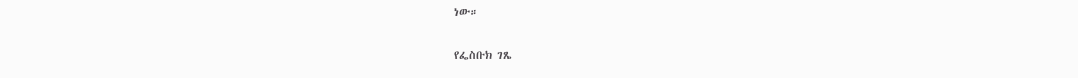ነው።

የፌስቡክ ገጼ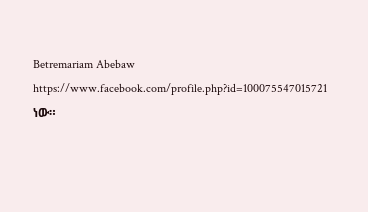Betremariam Abebaw
https://www.facebook.com/profile.php?id=100075547015721 ነው።